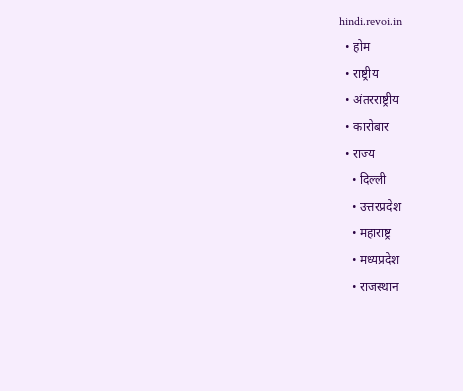hindi.revoi.in
  • होम
  • राष्ट्रीय
  • अंतरराष्ट्रीय
  • कारोबार
  • राज्य
    • दिल्ली
    • उत्तरप्रदेश
    • महाराष्ट्र
    • मध्यप्रदेश
    • राजस्थान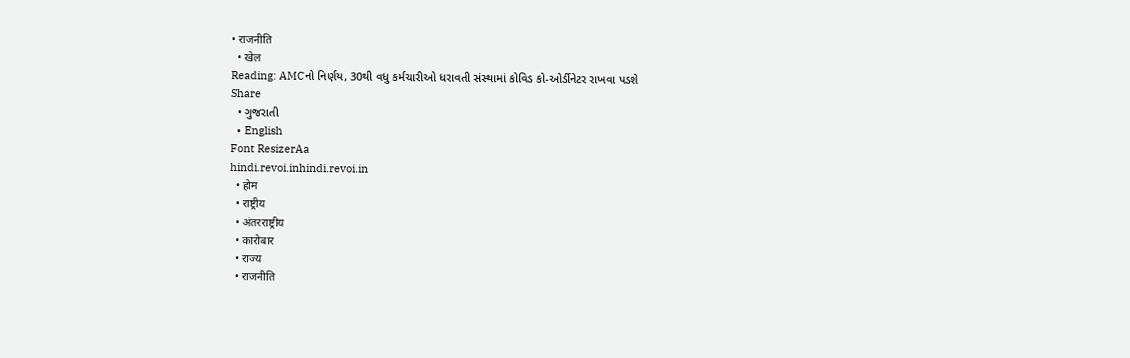• राजनीति
  • खेल
Reading: AMCનો નિર્ણય, 30થી વધુ કર્મચારીઓ ધરાવતી સંસ્થામાં કોવિડ કો-ઓર્ડીનેટર રાખવા પડશે
Share
  • ગુજરાતી
  • English
Font ResizerAa
hindi.revoi.inhindi.revoi.in
  • होम
  • राष्ट्रीय
  • अंतरराष्ट्रीय
  • कारोबार
  • राज्य
  • राजनीति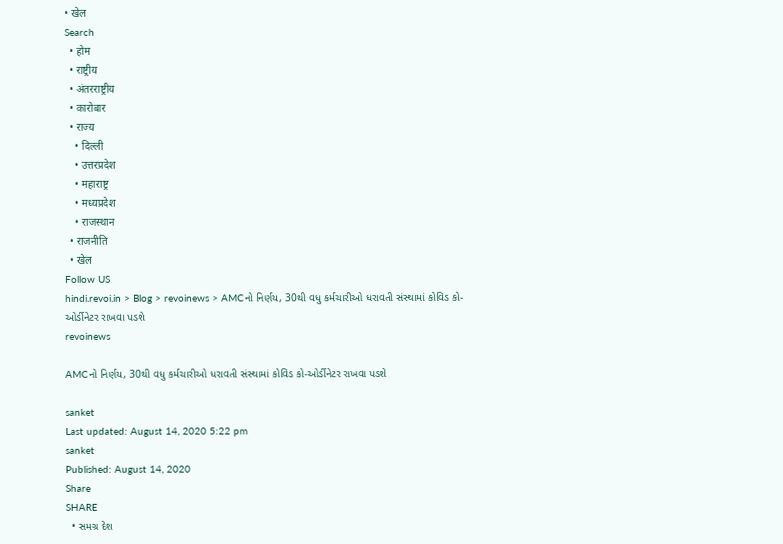• खेल
Search
  • होम
  • राष्ट्रीय
  • अंतरराष्ट्रीय
  • कारोबार
  • राज्य
    • दिल्ली
    • उत्तरप्रदेश
    • महाराष्ट्र
    • मध्यप्रदेश
    • राजस्थान
  • राजनीति
  • खेल
Follow US
hindi.revoi.in > Blog > revoinews > AMCનો નિર્ણય, 30થી વધુ કર્મચારીઓ ધરાવતી સંસ્થામાં કોવિડ કો-ઓર્ડીનેટર રાખવા પડશે
revoinews

AMCનો નિર્ણય, 30થી વધુ કર્મચારીઓ ધરાવતી સંસ્થામાં કોવિડ કો-ઓર્ડીનેટર રાખવા પડશે

sanket
Last updated: August 14, 2020 5:22 pm
sanket
Published: August 14, 2020
Share
SHARE
  • સમગ્ર દેશ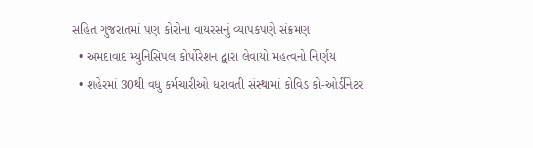સહિત ગુજરાતમાં પણ કોરોના વાયરસનું વ્યાપકપણે સંક્રમણ
  • અમદાવાદ મ્યુનિસિપલ કોર્પોરેશન દ્વારા લેવાયો મહત્વનો નિર્ણય
  • શહેરમાં 30થી વધુ કર્મચારીઓ ધરાવતી સંસ્થામાં કોવિડ કો-ઓર્ડીનેટર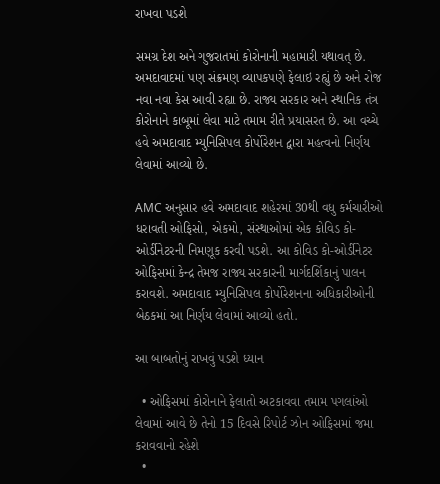રાખવા પડશે

સમગ્ર દેશ અને ગુજરાતમાં કોરોનાની મહામારી યથાવત્ છે. અમદાવાદમાં પણ સંક્રમણ વ્યાપકપણે ફેલાઇ રહ્યું છે અને રોજ નવા નવા કેસ આવી રહ્યા છે. રાજ્ય સરકાર અને સ્થાનિક તંત્ર કોરોનાને કાબૂમાં લેવા માટે તમામ રીતે પ્રયાસરત છે. આ વચ્ચે હવે અમદાવાદ મ્યુનિસિપલ કોર્પોરેશન દ્વારા મહત્વનો નિર્ણય લેવામાં આવ્યો છે.

AMC અનુસાર હવે અમદાવાદ શહેરમાં 30થી વધુ કર્મચારીઓ ધરાવતી ઓફિસો, એકમો, સંસ્થાઓમાં એક કોવિડ કો-ઓર્ડીનેટરની નિમણૂક કરવી પડશે. આ કોવિડ કો-ઓર્ડીનેટર ઓફિસમાં કેન્દ્ર તેમજ રાજ્ય સરકારની માર્ગદર્શિકાનું પાલન કરાવશે. અમદાવાદ મ્યુનિસિપલ કોર્પોરેશનના અધિકારીઓની બેઠકમાં આ નિર્ણય લેવામાં આવ્યો હતો.

આ બાબતોનું રાખવું પડશે ધ્યાન

  • ઓફિસમાં કોરોનાને ફેલાતો અટકાવવા તમામ પગલાંઓ લેવામાં આવે છે તેનો 15 દિવસે રિપોર્ટ ઝોન ઓફિસમાં જમા કરાવવાનો રહેશે
  •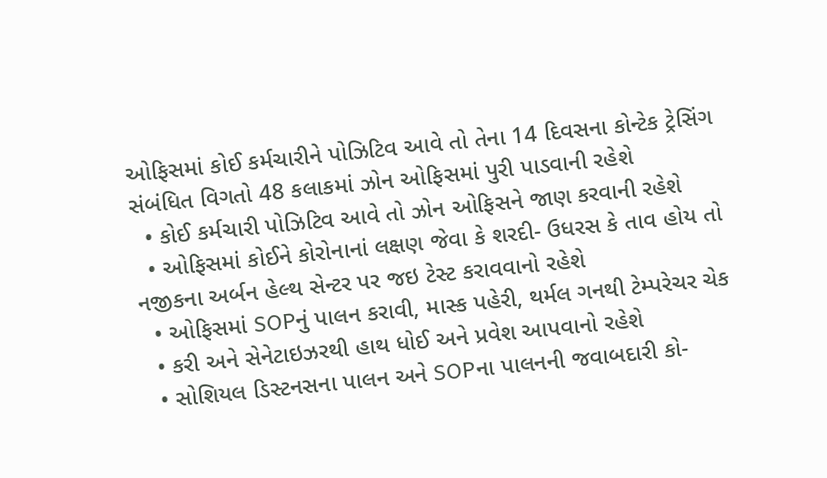ઓફિસમાં કોઈ કર્મચારીને પોઝિટિવ આવે તો તેના 14 દિવસના કોન્ટેક ટ્રેસિંગ સંબંધિત વિગતો 48 કલાકમાં ઝોન ઓફિસમાં પુરી પાડવાની રહેશે
  • કોઈ કર્મચારી પોઝિટિવ આવે તો ઝોન ઓફિસને જાણ કરવાની રહેશે
  • ઓફિસમાં કોઈને કોરોનાનાં લક્ષણ જેવા કે શરદી- ઉધરસ કે તાવ હોય તો નજીકના અર્બન હેલ્થ સેન્ટર પર જઇ ટેસ્ટ કરાવવાનો રહેશે
  • ઓફિસમાં SOPનું પાલન કરાવી, માસ્ક પહેરી, થર્મલ ગનથી ટેમ્પરેચર ચેક
  • કરી અને સેનેટાઇઝરથી હાથ ધોઈ અને પ્રવેશ આપવાનો રહેશે
  • સોશિયલ ડિસ્ટનસના પાલન અને SOPના પાલનની જવાબદારી કો-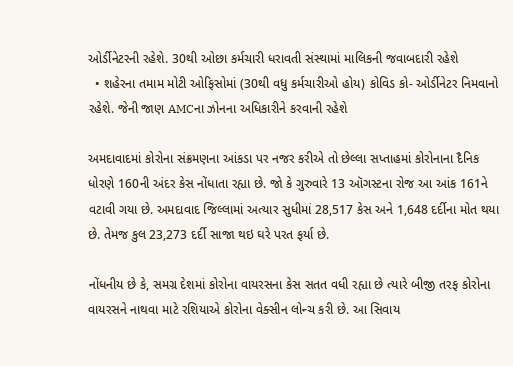ઓર્ડીનેટરની રહેશે. 30થી ઓછા કર્મચારી ધરાવતી સંસ્થામાં માલિકની જવાબદારી રહેશે
  • શહેરના તમામ મોટી ઓફિસોમાં (30થી વધુ કર્મચારીઓ હોય) કોવિડ કો- ઓર્ડીનેટર નિમવાનો રહેશે. જેની જાણ AMCના ઝોનના અધિકારીને કરવાની રહેશે

અમદાવાદમાં કોરોના સંક્રમણના આંકડા પર નજર કરીએ તો છેલ્લા સપ્તાહમાં કોરોનાના દૈનિક ધોરણે 160ની અંદર કેસ નોંધાતા રહ્યા છે. જો કે ગુરુવારે 13 ઑગસ્ટના રોજ આ આંક 161ને વટાવી ગયા છે. અમદાવાદ જિલ્લામાં અત્યાર સુધીમાં 28,517 કેસ અને 1,648 દર્દીના મોત થયા છે. તેમજ કુલ 23,273 દર્દી સાજા થઇ ઘરે પરત ફર્યા છે.

નોંધનીય છે કે, સમગ્ર દેશમાં કોરોના વાયરસના કેસ સતત વધી રહ્યા છે ત્યારે બીજી તરફ કોરોના વાયરસને નાથવા માટે રશિયાએ કોરોના વેક્સીન લોન્ચ કરી છે. આ સિવાય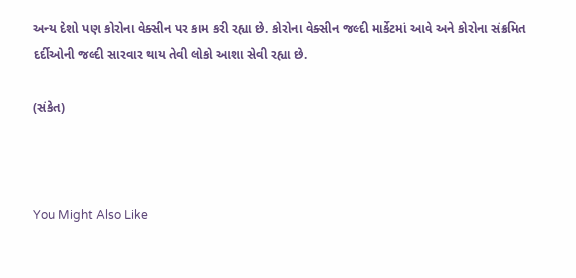અન્ય દેશો પણ કોરોના વેક્સીન પર કામ કરી રહ્યા છે. કોરોના વેક્સીન જલ્દી માર્કેટમાં આવે અને કોરોના સંક્રમિત દર્દીઓની જલ્દી સારવાર થાય તેવી લોકો આશા સેવી રહ્યા છે.

(સંકેત)



You Might Also Like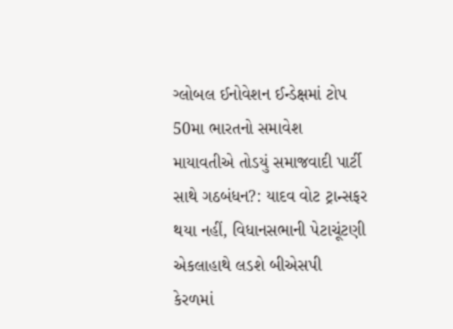ગ્લોબલ ઈનોવેશન ઈન્ડેક્ષમાં ટોપ 50મા ભારતનો સમાવેશ
માયાવતીએ તોડયું સમાજવાદી પાર્ટી સાથે ગઠબંધન?: યાદવ વોટ ટ્રાન્સફર થયા નહીં, વિધાનસભાની પેટાચૂંટણી એકલાહાથે લડશે બીએસપી
કેરળમાં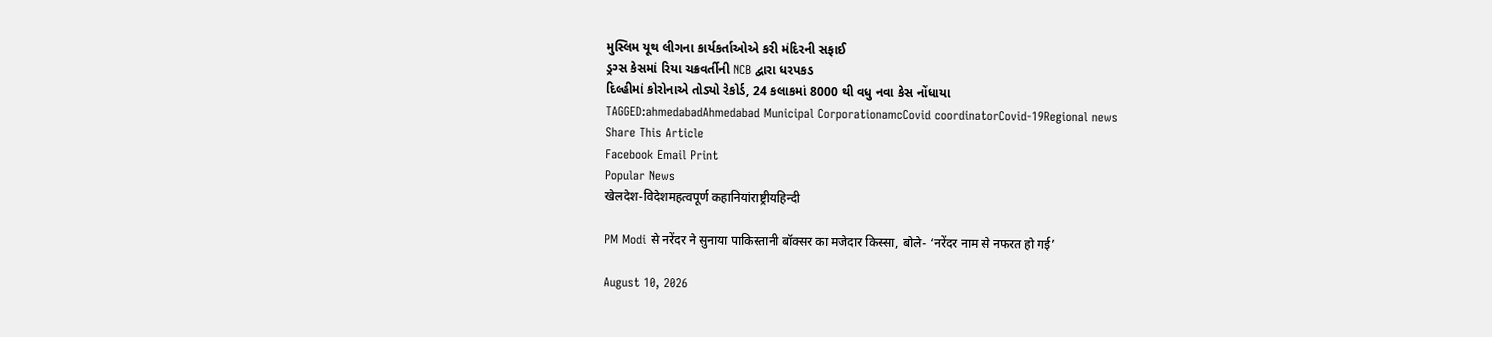મુસ્લિમ યૂથ લીગના કાર્યકર્તાઓએ કરી મંદિરની સફાઈ
ડ્રગ્સ કેસમાં રિયા ચક્રવર્તીની NCB દ્વારા ધરપકડ
દિલ્હીમાં કોરોનાએ તોડ્યો રેકોર્ડ, 24 કલાકમાં 8000 થી વધુ નવા કેસ નોંધાયા
TAGGED:ahmedabadAhmedabad Municipal CorporationamcCovid coordinatorCovid-19Regional news
Share This Article
Facebook Email Print
Popular News
खेलदेश-विदेशमहत्वपूर्ण कहानियांराष्ट्रीयहिन्दी

PM Modi से नरेंदर ने सुनाया पाकिस्तानी बॉक्सर का मजेदार किस्सा, बोले- ‘नरेंदर नाम से नफरत हो गई’

August 10, 2026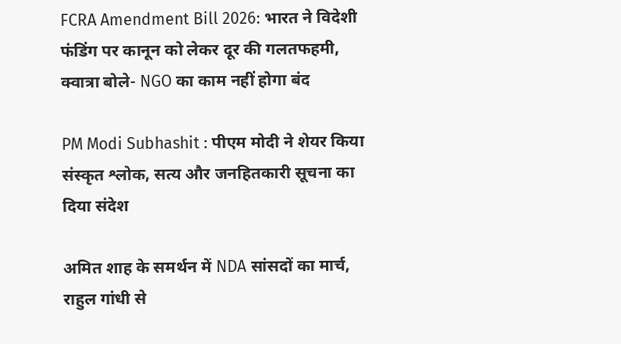FCRA Amendment Bill 2026: भारत ने विदेशी फंडिंग पर कानून को लेकर दूर की गलतफहमी, क्वात्रा बोले- NGO का काम नहीं होगा बंद

PM Modi Subhashit : पीएम मोदी ने शेयर किया संस्कृत श्लोक, सत्य और जनहितकारी सूचना का दिया संदेश

अमित शाह के समर्थन में NDA सांसदों का मार्च, राहुल गांधी से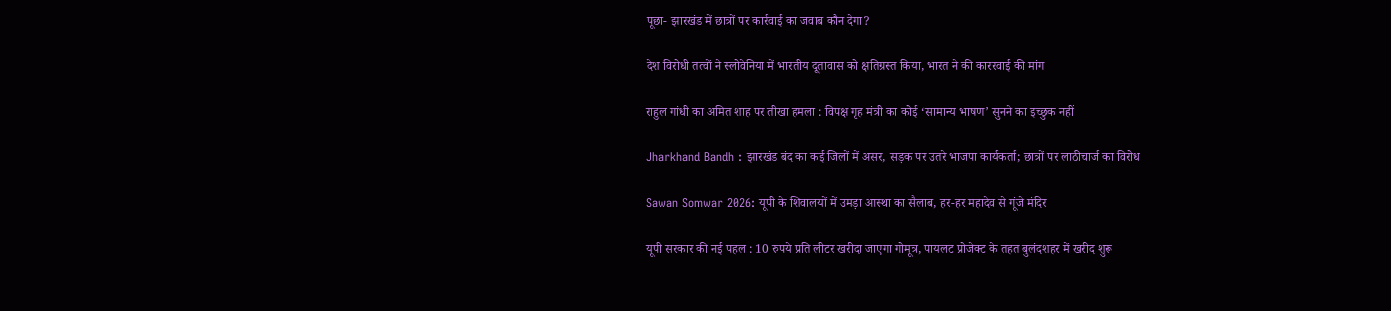पूछा- झारखंड में छात्रों पर कार्रवाई का जवाब कौन देगा?

देश विरोधी तत्वों ने स्लोवेनिया में भारतीय दूतावास को क्षतिग्रस्त किया, भारत ने की काररवाई की मांग

राहुल गांधी का अमित शाह पर तीखा हमला : विपक्ष गृह मंत्री का कोई ‘सामान्य भाषण’ सुनने का इच्छुक नहीं

Jharkhand Bandh : झारखंड बंद का कई जिलों में असर, सड़क पर उतरे भाजपा कार्यकर्ता; छात्रों पर लाठीचार्ज का विरोध

Sawan Somwar 2026: यूपी के शिवालयों में उमड़ा आस्था का सैलाब, हर-हर महादेव से गूंजे मंदिर

यूपी सरकार की नई पहल : 10 रुपये प्रति लीटर खरीदा जाएगा गोमूत्र, पायलट प्रोजेक्ट के तहत बुलंदशहर में खरीद शुरू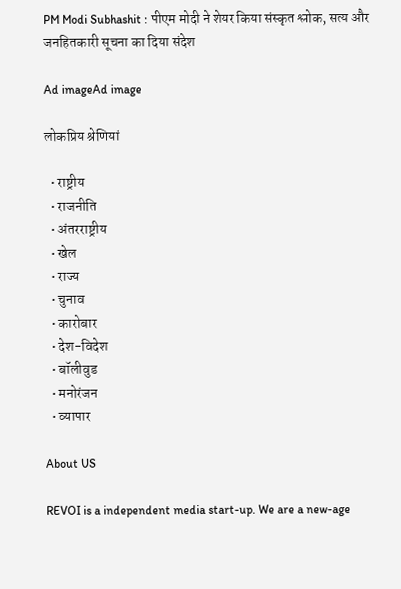PM Modi Subhashit : पीएम मोदी ने शेयर किया संस्कृत श्लोक, सत्य और जनहितकारी सूचना का दिया संदेश

Ad imageAd image

लोकप्रिय श्रेणियां

  • राष्ट्रीय
  • राजनीति
  • अंतरराष्ट्रीय
  • खेल
  • राज्य
  • चुनाव
  • कारोबार
  • देश-विदेश
  • बॉलीवुड
  • मनोरंजन
  • व्यापार

About US

REVOI is a independent media start-up. We are a new-age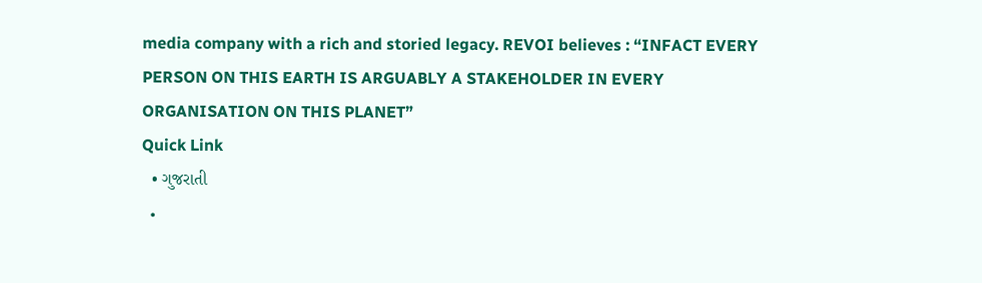media company with a rich and storied legacy. REVOI believes : “INFACT EVERY PERSON ON THIS EARTH IS ARGUABLY A STAKEHOLDER IN EVERY ORGANISATION ON THIS PLANET”
Quick Link
  • ગુજરાતી
  •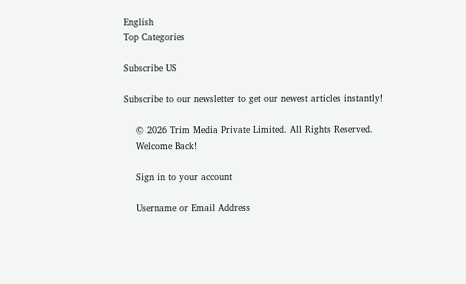English
Top Categories

Subscribe US

Subscribe to our newsletter to get our newest articles instantly!

    © 2026 Trim Media Private Limited. All Rights Reserved.
    Welcome Back!

    Sign in to your account

    Username or Email Address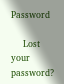Password

    Lost your password?